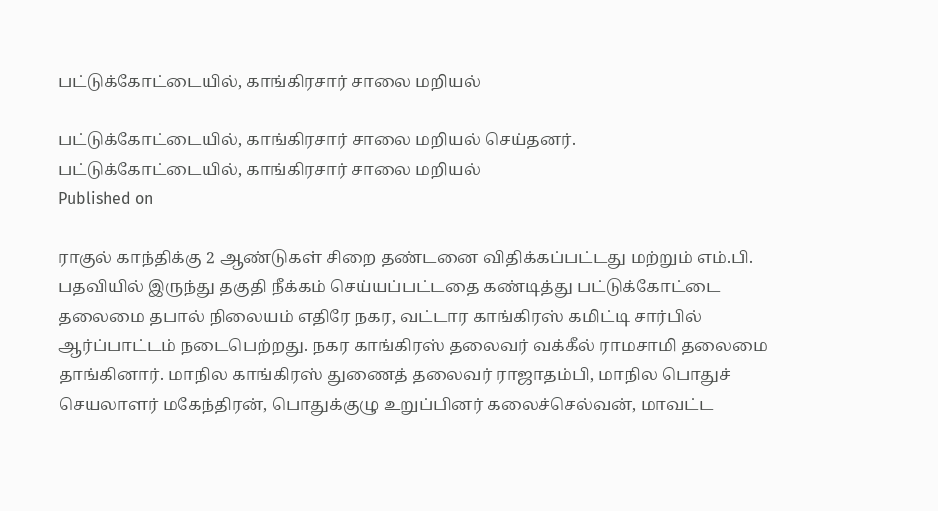பட்டுக்கோட்டையில், காங்கிரசார் சாலை மறியல்

பட்டுக்கோட்டையில், காங்கிரசார் சாலை மறியல் செய்தனர்.
பட்டுக்கோட்டையில், காங்கிரசார் சாலை மறியல்
Published on

ராகுல் காந்திக்கு 2 ஆண்டுகள் சிறை தண்டனை விதிக்கப்பட்டது மற்றும் எம்.பி. பதவியில் இருந்து தகுதி நீக்கம் செய்யப்பட்டதை கண்டித்து பட்டுக்கோட்டை தலைமை தபால் நிலையம் எதிரே நகர, வட்டார காங்கிரஸ் கமிட்டி சார்பில் ஆர்ப்பாட்டம் நடைபெற்றது. நகர காங்கிரஸ் தலைவர் வக்கீல் ராமசாமி தலைமை தாங்கினார். மாநில காங்கிரஸ் துணைத் தலைவர் ராஜாதம்பி, மாநில பொதுச் செயலாளர் மகேந்திரன், பொதுக்குழு உறுப்பினர் கலைச்செல்வன், மாவட்ட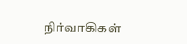நிர்வாகிகள்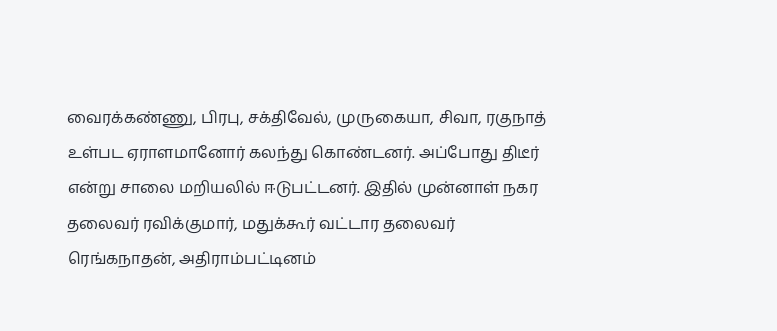வைரக்கண்ணு, பிரபு, சக்திவேல், முருகையா, சிவா, ரகுநாத் உள்பட ஏராளமானோர் கலந்து கொண்டனர். அப்போது திடீர் என்று சாலை மறியலில் ஈடுபட்டனர். இதில் முன்னாள் நகர தலைவர் ரவிக்குமார், மதுக்கூர் வட்டார தலைவர் ரெங்கநாதன், அதிராம்பட்டினம்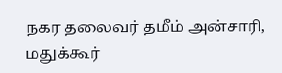நகர தலைவர் தமீம் அன்சாரி, மதுக்கூர்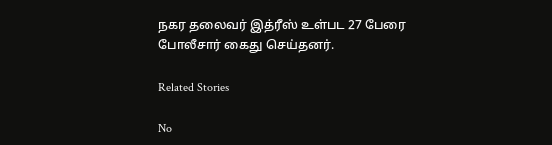நகர தலைவர் இத்ரீஸ் உள்பட 27 பேரை போலீசார் கைது செய்தனர்.

Related Stories

No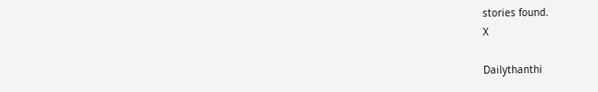stories found.
X

Dailythanthi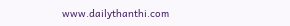www.dailythanthi.com